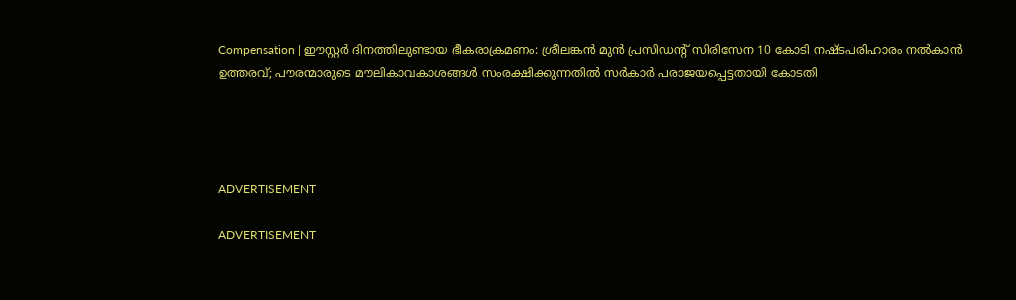Compensation | ഈസ്റ്റര്‍ ദിനത്തിലുണ്ടായ ഭീകരാക്രമണം: ശ്രീലങ്കന്‍ മുന്‍ പ്രസിഡന്റ് സിരിസേന 10 കോടി നഷ്ടപരിഹാരം നല്‍കാന്‍ ഉത്തരവ്; പൗരന്മാരുടെ മൗലികാവകാശങ്ങള്‍ സംരക്ഷിക്കുന്നതില്‍ സര്‍കാര്‍ പരാജയപ്പെട്ടതായി കോടതി




ADVERTISEMENT

ADVERTISEMENT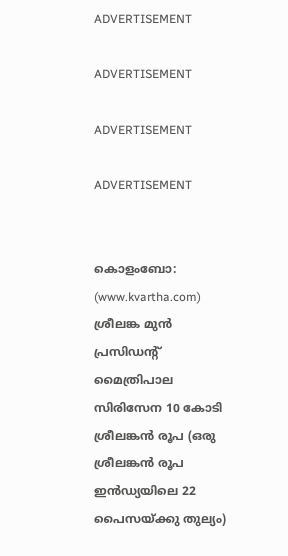ADVERTISEMENT

ADVERTISEMENT

ADVERTISEMENT

ADVERTISEMENT


കൊളംബോ: (www.kvartha.com) ശ്രീലങ്ക മുന്‍ പ്രസിഡന്റ് മൈത്രിപാല സിരിസേന 10 കോടി ശ്രീലങ്കന്‍ രൂപ (ഒരു ശ്രീലങ്കന്‍ രൂപ ഇന്‍ഡ്യയിലെ 22 പൈസയ്ക്കു തുല്യം)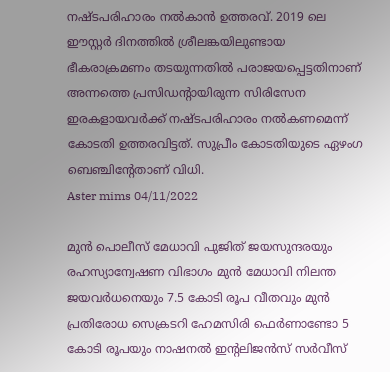നഷ്ടപരിഹാരം നല്‍കാന്‍ ഉത്തരവ്. 2019 ലെ ഈസ്റ്റര്‍ ദിനത്തില്‍ ശ്രീലങ്കയിലുണ്ടായ ഭീകരാക്രമണം തടയുന്നതില്‍ പരാജയപ്പെട്ടതിനാണ് അന്നത്തെ പ്രസിഡന്റായിരുന്ന സിരിസേന ഇരകളായവര്‍ക്ക് നഷ്ടപരിഹാരം നല്‍കണമെന്ന് കോടതി ഉത്തരവിട്ടത്. സുപ്രീം കോടതിയുടെ ഏഴംഗ ബെഞ്ചിന്റേതാണ് വിധി.
Aster mims 04/11/2022

മുന്‍ പൊലീസ് മേധാവി പുജിത് ജയസുന്ദരയും രഹസ്യാന്വേഷണ വിഭാഗം മുന്‍ മേധാവി നിലന്ത ജയവര്‍ധനെയും 7.5 കോടി രൂപ വീതവും മുന്‍ പ്രതിരോധ സെക്രടറി ഹേമസിരി ഫെര്‍ണാണ്ടോ 5 കോടി രൂപയും നാഷനല്‍ ഇന്റലിജന്‍സ് സര്‍വീസ്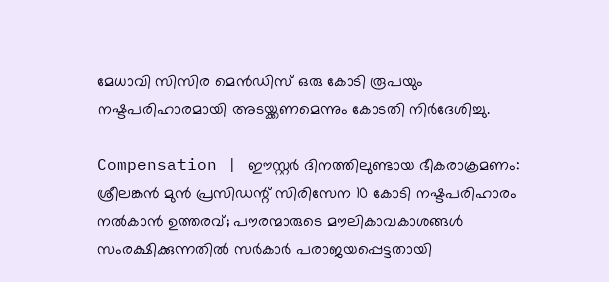മേധാവി സിസിര മെന്‍ഡിസ് ഒരു കോടി രൂപയും നഷ്ടപരിഹാരമായി അടയ്ക്കണമെന്നും കോടതി നിര്‍ദേശിച്ചു.

Compensation | ഈസ്റ്റര്‍ ദിനത്തിലുണ്ടായ ഭീകരാക്രമണം: ശ്രീലങ്കന്‍ മുന്‍ പ്രസിഡന്റ് സിരിസേന 10 കോടി നഷ്ടപരിഹാരം നല്‍കാന്‍ ഉത്തരവ്; പൗരന്മാരുടെ മൗലികാവകാശങ്ങള്‍ സംരക്ഷിക്കുന്നതില്‍ സര്‍കാര്‍ പരാജയപ്പെട്ടതായി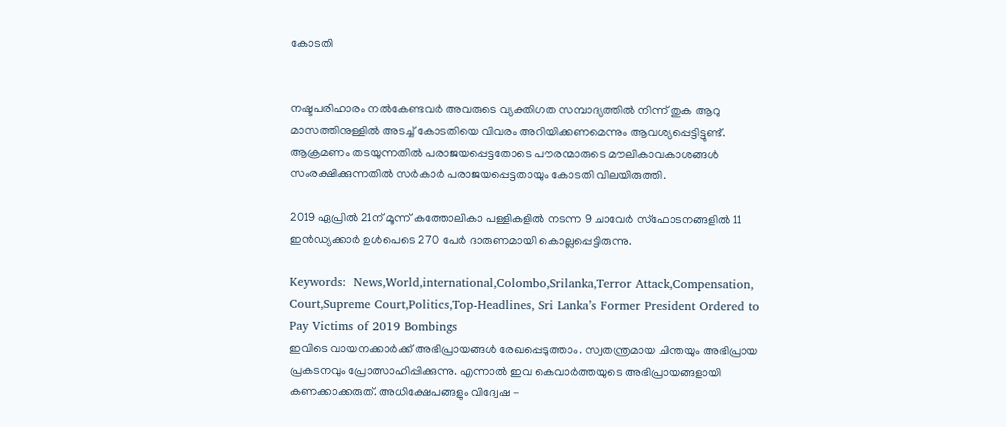കോടതി


നഷ്ടപരിഹാരം നല്‍കേണ്ടവര്‍ അവരുടെ വ്യക്തിഗത സമ്പാദ്യത്തില്‍ നിന്ന് തുക ആറു മാസത്തിനുള്ളില്‍ അടച്ച് കോടതിയെ വിവരം അറിയിക്കണമെന്നും ആവശ്യപ്പെട്ടിട്ടുണ്ട്. ആക്രമണം തടയുന്നതില്‍ പരാജയപ്പെട്ടതോടെ പൗരന്മാരുടെ മൗലികാവകാശങ്ങള്‍ സംരക്ഷിക്കുന്നതില്‍ സര്‍കാര്‍ പരാജയപ്പെട്ടതായും കോടതി വിലയിരുത്തി.

2019 ഏപ്രില്‍ 21ന് മൂന്ന് കത്തോലികാ പള്ളികളില്‍ നടന്ന 9 ചാവേര്‍ സ്‌ഫോടനങ്ങളില്‍ 11 ഇന്‍ഡ്യക്കാര്‍ ഉള്‍പെടെ 270 പേര്‍ ദാരുണമായി കൊല്ലപ്പെട്ടിരുന്നു.

Keywords:  News,World,international,Colombo,Srilanka,Terror Attack,Compensation, Court,Supreme Court,Politics,Top-Headlines, Sri Lanka’s Former President Ordered to Pay Victims of 2019 Bombings
ഇവിടെ വായനക്കാർക്ക് അഭിപ്രായങ്ങൾ രേഖപ്പെടുത്താം. സ്വതന്ത്രമായ ചിന്തയും അഭിപ്രായ പ്രകടനവും പ്രോത്സാഹിപ്പിക്കുന്നു. എന്നാൽ ഇവ കെവാർത്തയുടെ അഭിപ്രായങ്ങളായി കണക്കാക്കരുത്. അധിക്ഷേപങ്ങളും വിദ്വേഷ -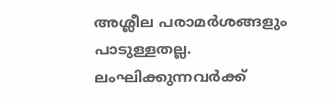അശ്ലീല പരാമർശങ്ങളും പാടുള്ളതല്ല. ലംഘിക്കുന്നവർക്ക്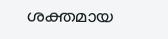ശക്തമായ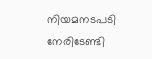നിയമനടപടി നേരിടേണ്ടി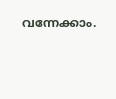വന്നേക്കാം.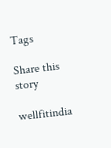Tags

Share this story

wellfitindia